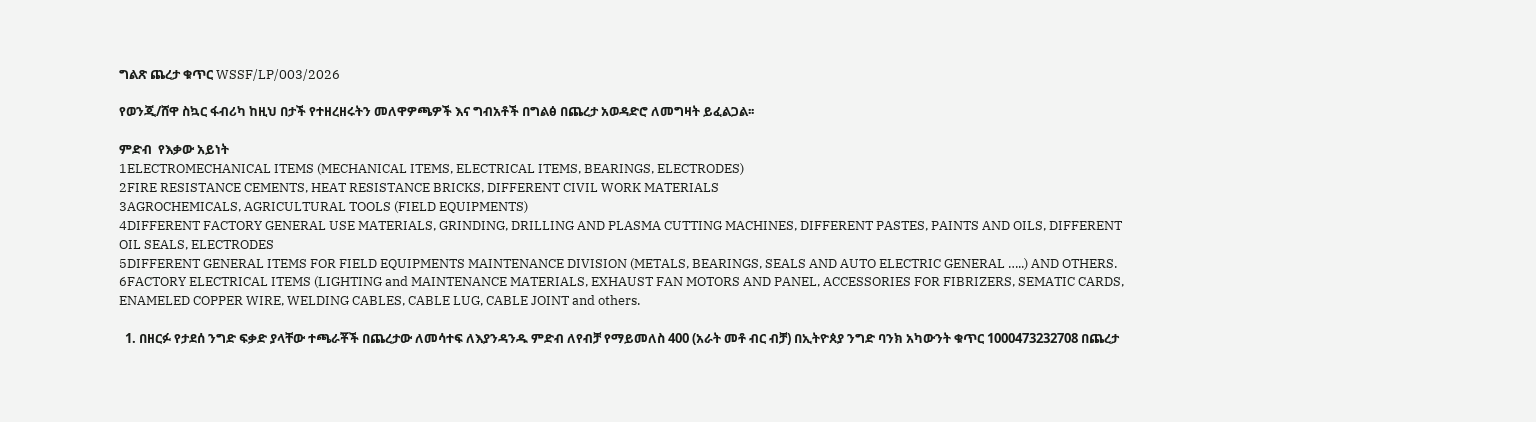ግልጽ ጨረታ ቁጥር WSSF/LP/003/2026

የወንጂ/ሸዋ ስኳር ፋብሪካ ከዚህ በታች የተዘረዘሩትን መለዋዎጫዎች እና ግብአቶች በግልፅ በጨረታ አወዳድሮ ለመግዛት ይፈልጋል፡፡

ምድብ  የእቃው አይነት
1ELECTROMECHANICAL ITEMS (MECHANICAL ITEMS, ELECTRICAL ITEMS, BEARINGS, ELECTRODES)
2FIRE RESISTANCE CEMENTS, HEAT RESISTANCE BRICKS, DIFFERENT CIVIL WORK MATERIALS
3AGROCHEMICALS, AGRICULTURAL TOOLS (FIELD EQUIPMENTS)
4DIFFERENT FACTORY GENERAL USE MATERIALS, GRINDING, DRILLING AND PLASMA CUTTING MACHINES, DIFFERENT PASTES, PAINTS AND OILS, DIFFERENT OIL SEALS, ELECTRODES
5DIFFERENT GENERAL ITEMS FOR FIELD EQUIPMENTS MAINTENANCE DIVISION (METALS, BEARINGS, SEALS AND AUTO ELECTRIC GENERAL …..) AND OTHERS.
6FACTORY ELECTRICAL ITEMS (LIGHTING and MAINTENANCE MATERIALS, EXHAUST FAN MOTORS AND PANEL, ACCESSORIES FOR FIBRIZERS, SEMATIC CARDS, ENAMELED COPPER WIRE, WELDING CABLES, CABLE LUG, CABLE JOINT and others.

  1. በዘርፉ የታደሰ ንግድ ፍቃድ ያላቸው ተጫራቾች በጨረታው ለመሳተፍ ለእያንዳንዱ ምድብ ለየብቻ የማይመለስ 400 (አራት መቶ ብር ብቻ) በኢትዮጰያ ንግድ ባንክ አካውንት ቁጥር 1000473232708 በጨረታ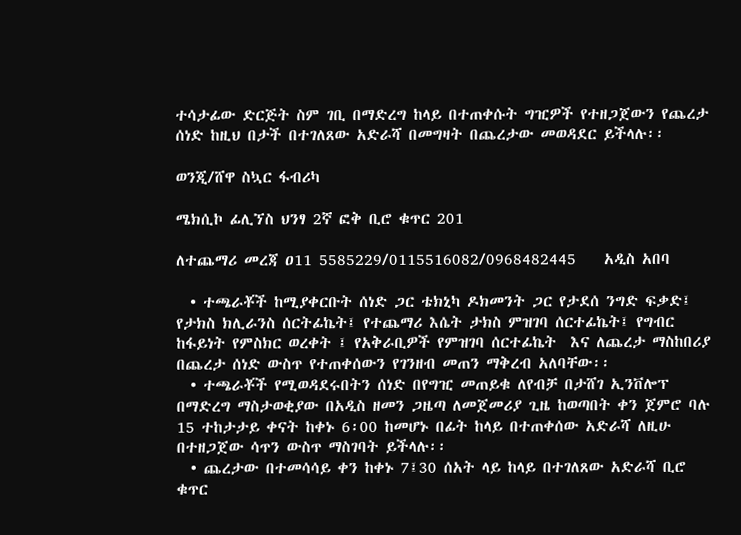ተሳታፊው ድርጅት ስም ገቢ በማድረግ ከላይ በተጠቀሱት ግዢዎች የተዘጋጀውን የጨረታ ሰነድ ከዚህ በታች በተገለጸው አድራሻ በመግዛት በጨረታው መወዳደር ይችላሉ፡፡

ወንጂ/ሸዋ ስኳር ፋብሪካ

ሜክሲኮ ፊሊኘስ ህንፃ 2ኛ ፎቅ ቢሮ ቁጥር 201

ለተጨማሪ መረጃ ዐ11 5585229/0115516082/0968482445    አዲስ አበባ

  • ተጫራቾች ከሚያቀርቡት ሰነድ ጋር ቴክኒካ ዶክመንት ጋር የታደሰ ንግድ ፍቃድ፤ የታክስ ክሊራንስ ሰርትፊኬት፤ የተጨማሪ እሴት ታክስ ምዝገባ ሰርተፊኬት፤ የግብር ከፋይነት የምስክር ወረቀት ፤ የአቅራቢዎች የምዝገባ ሰርተፊኬት  እና ለጨረታ ማስከበሪያ በጨረታ ሰነድ ውስጥ የተጠቀሰውን የገንዘብ መጠን ማቅረብ አለባቸው፡፡
  • ተጫራቾች የሚወዳደሩበትን ሰነድ በየግዢ መጠይቁ ለየብቻ በታሸገ ኢንቨሎፕ በማድረግ ማስታወቂያው በአዲስ ዘመን ጋዜጣ ለመጀመሪያ ጊዜ ከወጣበት ቀን ጀምሮ ባሉ 15 ተከታታይ ቀናት ከቀኑ 6፡00 ከመሆኑ በፊት ከላይ በተጠቀሰው አድራሻ ለዚሁ በተዘጋጀው ሳጥን ውስጥ ማስገባት ይችላሉ፡፡
  • ጨረታው በተመሳሳይ ቀን ከቀኑ 7፤30 ሰአት ላይ ከላይ በተገለጸው አድራሻ ቢሮ ቁጥር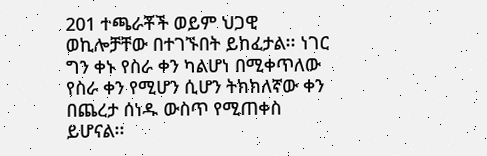201 ተጫራቾች ወይም ህጋዊ ወኪሎቻቸው በተገኙበት ይከፈታል፡፡ ነገር ግን ቀኑ የስራ ቀን ካልሆነ በሚቀጥለው የስራ ቀን የሚሆን ሲሆን ትክክለኛው ቀን በጨረታ ሰነዱ ውስጥ የሚጠቀስ ይሆናል፡፡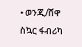• ወንጂ/ሸዋ ስኳር ፋብሪካ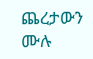ጨረታውን ሙሉ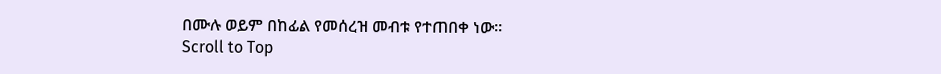በሙሉ ወይም በከፊል የመሰረዝ መብቱ የተጠበቀ ነው፡፡
Scroll to Top